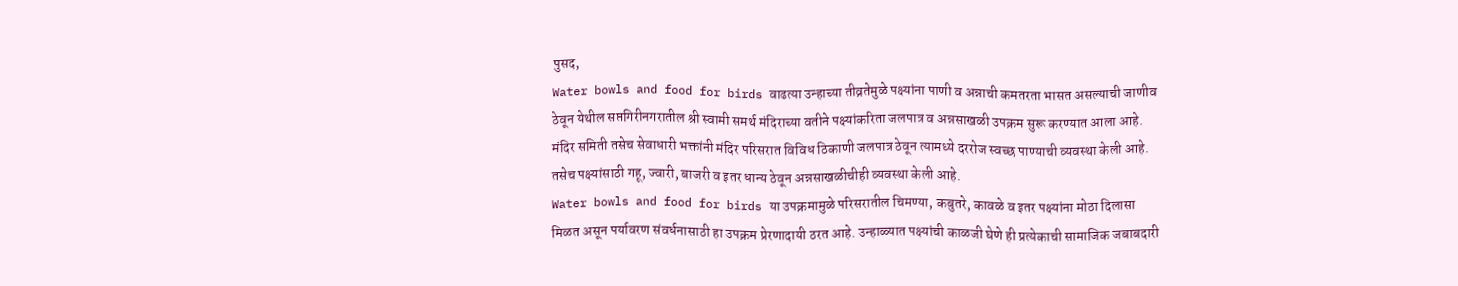पुसद,
Water bowls and food for birds वाढत्या उन्हाच्या तीव्रतेमुळे पक्ष्यांना पाणी व अन्नाची कमतरता भासत असल्याची जाणीव ठेवून येथील सप्तगिरीनगरातील श्री स्वामी समर्थ मंदिराच्या वतीने पक्ष्यांकरिता जलपात्र व अन्नसाखळी उपक्रम सुरू करण्यात आला आहे. मंदिर समिती तसेच सेवाधारी भक्तांनी मंदिर परिसरात विविध ठिकाणी जलपात्र ठेवून त्यामध्ये दररोज स्वच्छ पाण्याची व्यवस्था केली आहे. तसेच पक्ष्यांसाठी गहू, ज्वारी, बाजरी व इतर धान्य ठेवून अन्नसाखळीचीही व्यवस्था केली आहे.
Water bowls and food for birds या उपक्रमामुळे परिसरातील चिमण्या, कबुतरे, कावळे व इतर पक्ष्यांना मोठा दिलासा मिळत असून पर्यावरण संवर्धनासाठी हा उपक्रम प्रेरणादायी ठरत आहे. उन्हाळ्यात पक्ष्यांची काळजी घेणे ही प्रत्येकाची सामाजिक जबाबदारी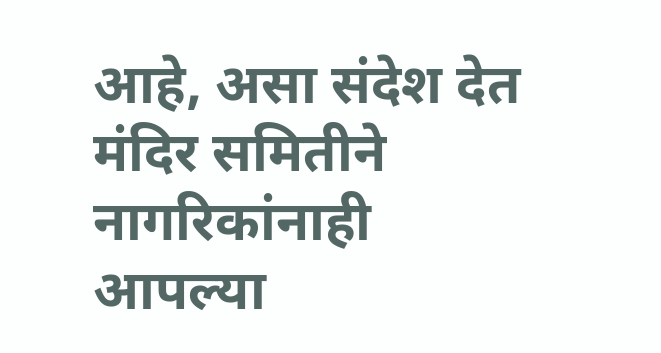आहे, असा संदेश देत मंदिर समितीने नागरिकांनाही आपल्या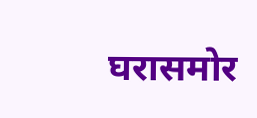घरासमोर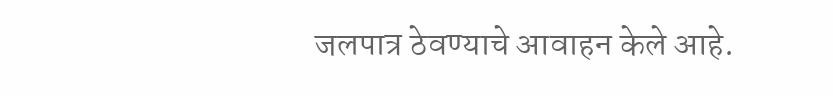जलपात्र ठेवण्याचे आवाहन केले आहे.